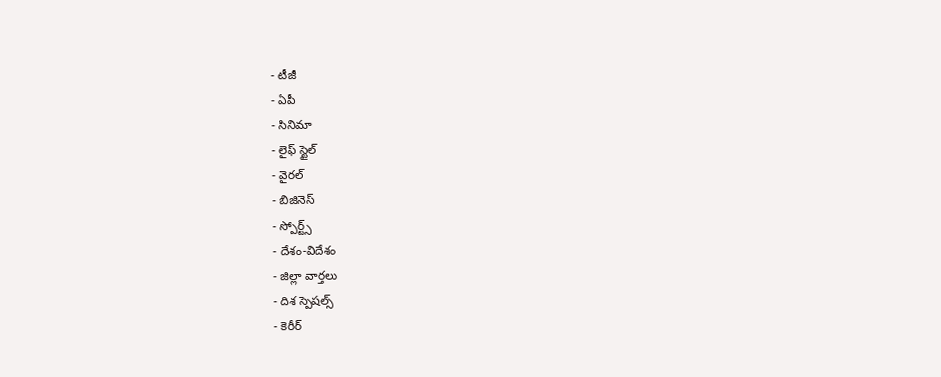- టీజీ
- ఏపీ
- సినిమా
- లైఫ్ స్టైల్
- వైరల్
- బిజినెస్
- స్పోర్ట్స్
- దేశం-విదేశం
- జిల్లా వార్తలు
- దిశ స్పెషల్స్
- కెరీర్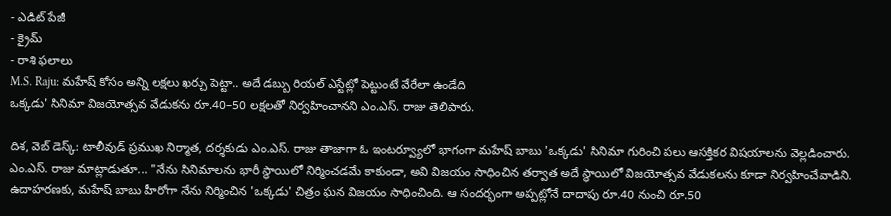- ఎడిట్ పేజీ
- క్రైమ్
- రాశి ఫలాలు
M.S. Raju: మహేష్ కోసం అన్ని లక్షలు ఖర్చు పెట్టా.. అదే డబ్బు రియల్ ఎస్టేట్లో పెట్టుంటే వేరేలా ఉండేది
ఒక్కడు' సినిమా విజయోత్సవ వేడుకను రూ.40–50 లక్షలతో నిర్వహించానని ఎం.ఎస్. రాజు తెలిపారు.

దిశ, వెబ్ డెస్క్: టాలీవుడ్ ప్రముఖ నిర్మాత, దర్శకుడు ఎం.ఎస్. రాజు తాజాగా ఓ ఇంటర్వ్యూలో భాగంగా మహేష్ బాబు 'ఒక్కడు' సినిమా గురించి పలు ఆసక్తికర విషయాలను వెల్లడించారు. ఎం.ఎస్. రాజు మాట్లాడుతూ... "నేను సినిమాలను భారీ స్థాయిలో నిర్మించడమే కాకుండా, అవి విజయం సాధించిన తర్వాత అదే స్థాయిలో విజయోత్సవ వేడుకలను కూడా నిర్వహించేవాడిని. ఉదాహరణకు, మహేష్ బాబు హీరోగా నేను నిర్మించిన 'ఒక్కడు' చిత్రం ఘన విజయం సాధించింది. ఆ సందర్భంగా అప్పట్లోనే దాదాపు రూ.40 నుంచి రూ.50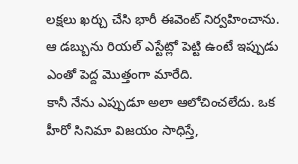లక్షలు ఖర్చు చేసి భారీ ఈవెంట్ నిర్వహించాను. ఆ డబ్బును రియల్ ఎస్టేట్లో పెట్టి ఉంటే ఇప్పుడు ఎంతో పెద్ద మొత్తంగా మారేది.
కానీ నేను ఎప్పుడూ అలా ఆలోచించలేదు. ఒక హీరో సినిమా విజయం సాధిస్తే,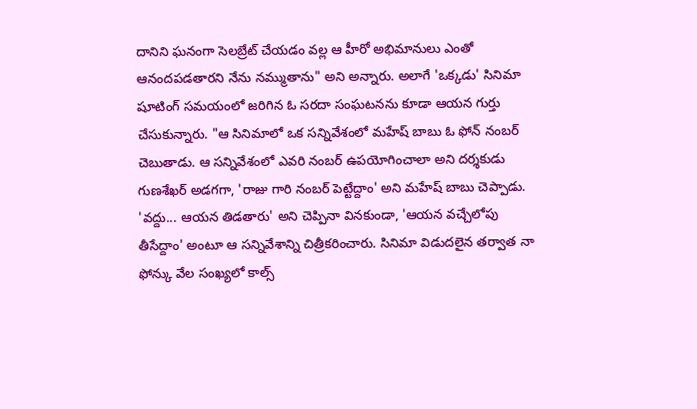దానిని ఘనంగా సెలబ్రేట్ చేయడం వల్ల ఆ హీరో అభిమానులు ఎంతో ఆనందపడతారని నేను నమ్ముతాను" అని అన్నారు. అలాగే 'ఒక్కడు' సినిమా షూటింగ్ సమయంలో జరిగిన ఓ సరదా సంఘటనను కూడా ఆయన గుర్తు చేసుకున్నారు. "ఆ సినిమాలో ఒక సన్నివేశంలో మహేష్ బాబు ఓ ఫోన్ నంబర్ చెబుతాడు. ఆ సన్నివేశంలో ఎవరి నంబర్ ఉపయోగించాలా అని దర్శకుడు గుణశేఖర్ అడగగా, 'రాజు గారి నంబర్ పెట్టేద్దాం' అని మహేష్ బాబు చెప్పాడు. 'వద్దు... ఆయన తిడతారు' అని చెప్పినా వినకుండా, 'ఆయన వచ్చేలోపు తీసేద్దాం' అంటూ ఆ సన్నివేశాన్ని చిత్రీకరించారు. సినిమా విడుదలైన తర్వాత నా ఫోన్కు వేల సంఖ్యలో కాల్స్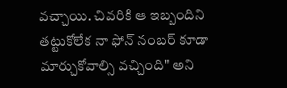వచ్చాయి. చివరికి ఆ ఇబ్బందిని తట్టుకోలేక నా ఫోన్ నంబర్ కూడా మార్చుకోవాల్సి వచ్చింది" అని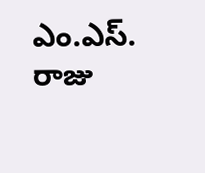ఎం.ఎస్. రాజు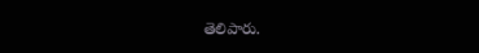తెలిపారు.